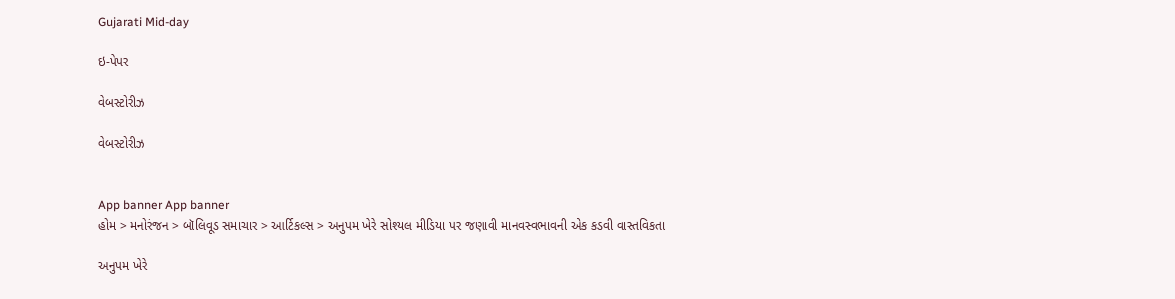Gujarati Mid-day

ઇ-પેપર

વેબસ્ટોરીઝ

વેબસ્ટોરીઝ


App banner App banner
હોમ > મનોરંજન > બૉલિવૂડ સમાચાર > આર્ટિકલ્સ > અનુપમ ખેરે સોશ્યલ મીડિયા પર જણાવી માનવસ્વભાવની એક કડવી વાસ્તવિકતા

અનુપમ ખેરે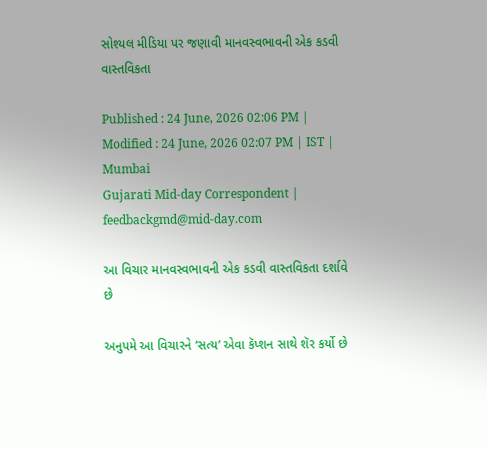સોશ્યલ મીડિયા પર જણાવી માનવસ્વભાવની એક કડવી વાસ્તવિકતા

Published : 24 June, 2026 02:06 PM | Modified : 24 June, 2026 02:07 PM | IST | Mumbai
Gujarati Mid-day Correspondent | feedbackgmd@mid-day.com

આ વિચાર માનવસ્વભાવની એક કડવી વાસ્તવિકતા દર્શાવે છે

અનુપમે આ વિચારને ‘સત્ય’ એવા કૅપ્શન સાથે શૅર કર્યો છે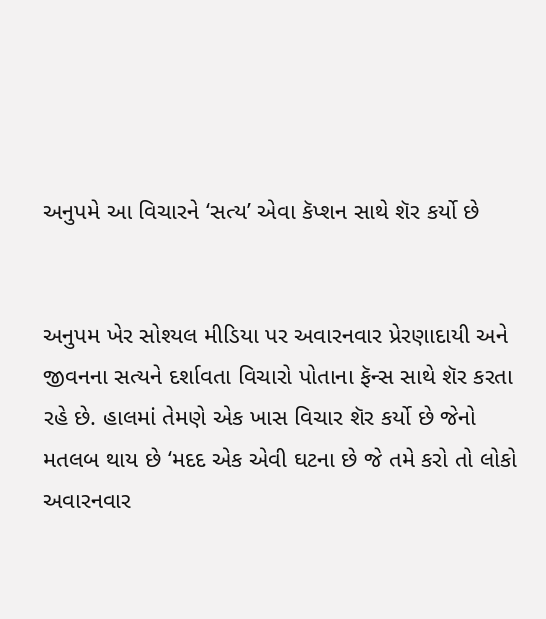અનુપમે આ વિચારને ‘સત્ય’ એવા કૅપ્શન સાથે શૅર કર્યો છે


અનુપમ ખેર સોશ્યલ મીડિયા પર અવારનવાર પ્રેરણાદાયી અને જીવનના સત્યને દર્શાવતા વિચારો પોતાના ફૅન્સ સાથે શૅર કરતા રહે છે. હાલમાં તેમણે એક ખાસ વિચાર શૅર કર્યો છે જેનો મતલબ થાય છે ‘મદદ એક એવી ઘટના છે જે તમે કરો તો લોકો અવારનવાર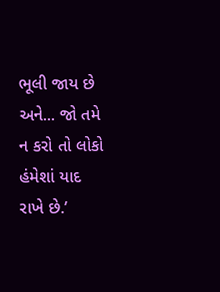ભૂલી જાય છે અને... જો તમે ન કરો તો લોકો હંમેશાં યાદ રાખે છે.’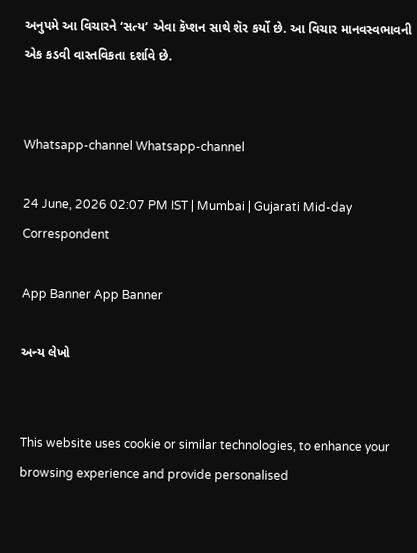અનુપમે આ વિચારને ‘સત્ય’ એવા કૅપ્શન સાથે શૅર કર્યો છે. આ વિચાર માનવસ્વભાવની એક કડવી વાસ્તવિકતા દર્શાવે છે.


Whatsapp-channel Whatsapp-channel

24 June, 2026 02:07 PM IST | Mumbai | Gujarati Mid-day Correspondent

App Banner App Banner

અન્ય લેખો


This website uses cookie or similar technologies, to enhance your browsing experience and provide personalised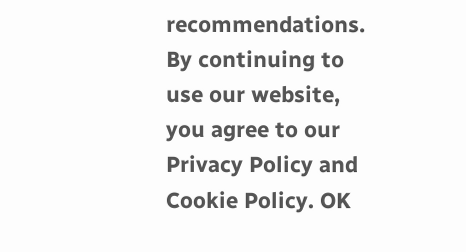recommendations. By continuing to use our website, you agree to our Privacy Policy and Cookie Policy. OK